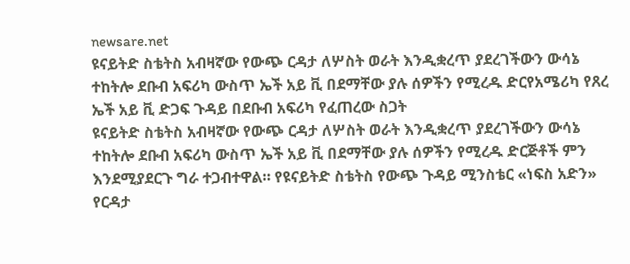newsare.net
ዩናይትድ ስቴትስ አብዛኛው የውጭ ርዳታ ለሦስት ወራት እንዲቋረጥ ያደረገችውን ውሳኔ ተከትሎ ደቡብ አፍሪካ ውስጥ ኤች አይ ቪ በደማቸው ያሉ ሰዎችን የሚረዱ ድርየአሜሪካ የጸረ ኤች አይ ቪ ድጋፍ ጉዳይ በደቡብ አፍሪካ የፈጠረው ስጋት
ዩናይትድ ስቴትስ አብዛኛው የውጭ ርዳታ ለሦስት ወራት እንዲቋረጥ ያደረገችውን ውሳኔ ተከትሎ ደቡብ አፍሪካ ውስጥ ኤች አይ ቪ በደማቸው ያሉ ሰዎችን የሚረዱ ድርጅቶች ምን እንደሚያደርጉ ግራ ተጋብተዋል። የዩናይትድ ስቴትስ የውጭ ጉዳይ ሚንስቴር «ነፍስ አድን» የርዳታ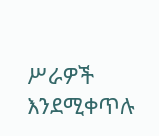ሥራዎች እንደሚቀጥሉ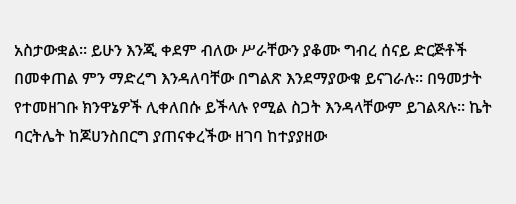አስታውቋል። ይሁን እንጂ ቀደም ብለው ሥራቸውን ያቆሙ ግብረ ሰናይ ድርጅቶች በመቀጠል ምን ማድረግ እንዳለባቸው በግልጽ እንደማያውቁ ይናገራሉ። በዓመታት የተመዘገቡ ክንዋኔዎች ሊቀለበሱ ይችላሉ የሚል ስጋት እንዳላቸውም ይገልጻሉ። ኬት ባርትሌት ከጆሀንስበርግ ያጠናቀረችው ዘገባ ከተያያዘው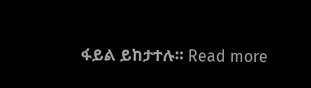ፋይል ይከታተሉ። Read more